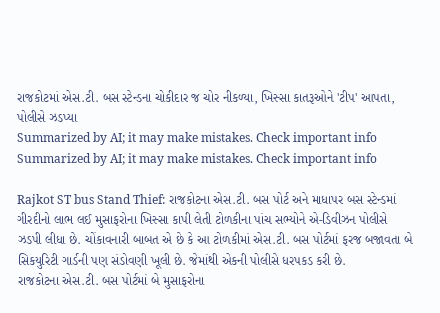રાજકોટમાં એસ.ટી. બસ સ્ટેન્ડના ચોકીદાર જ ચોર નીકળ્યા, ખિસ્સા કાતરૂઓને 'ટીપ' આપતા, પોલીસે ઝડપ્યા
Summarized by AI; it may make mistakes. Check important info
Summarized by AI; it may make mistakes. Check important info

Rajkot ST bus Stand Thief: રાજકોટના એસ.ટી. બસ પોર્ટ અને માધાપર બસ સ્ટેન્ડમાં ગીરદીનો લાભ લઈ મુસાફરોના ખિસ્સા કાપી લેતી ટોળકીના પાંચ સભ્યોને એ-ડિવીઝન પોલીસે ઝડપી લીધા છે. ચોંકાવનારી બાબત એ છે કે આ ટોળકીમાં એસ.ટી. બસ પોર્ટમાં ફરજ બજાવતા બે સિકયુરિટી ગાર્ડની પણ સંડોવણી ખૂલી છે. જેમાંથી એકની પોલીસે ધરપકડ કરી છે.
રાજકોટના એસ.ટી. બસ પોર્ટમાં બે મુસાફરોના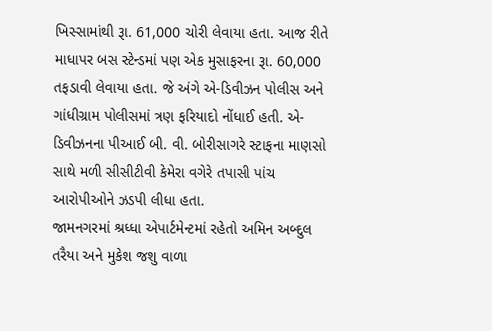ખિસ્સામાંથી રૂા. 61,000 ચોરી લેવાયા હતા. આજ રીતે માધાપર બસ સ્ટેન્ડમાં પણ એક મુસાફરના રૂા. 60,000 તફડાવી લેવાયા હતા. જે અંગે એ-ડિવીઝન પોલીસ અને ગાંધીગ્રામ પોલીસમાં ત્રણ ફરિયાદો નોંધાઈ હતી. એ-ડિવીઝનના પીઆઈ બી. વી. બોરીસાગરે સ્ટાફના માણસો સાથે મળી સીસીટીવી કેમેરા વગેરે તપાસી પાંચ આરોપીઓને ઝડપી લીધા હતા.
જામનગરમાં શ્રધ્ધા એપાર્ટમેન્ટમાં રહેતો અમિન અબ્દુલ તરૈયા અને મુકેશ જશુ વાળા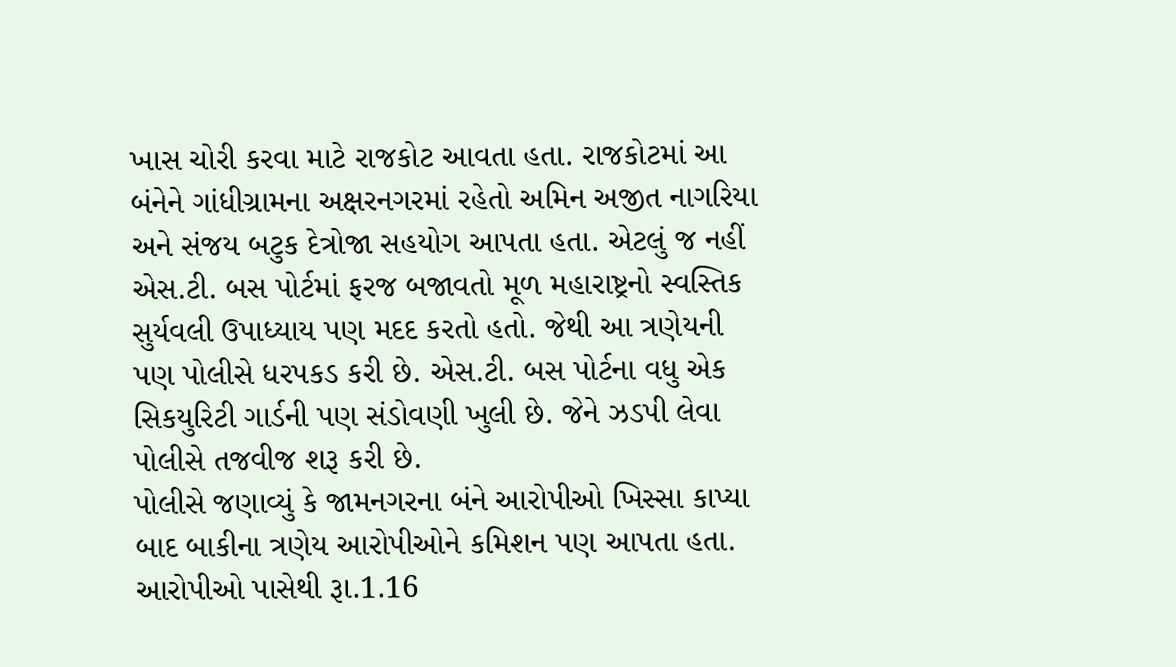ખાસ ચોરી કરવા માટે રાજકોટ આવતા હતા. રાજકોટમાં આ બંનેને ગાંધીગ્રામના અક્ષરનગરમાં રહેતો અમિન અજીત નાગરિયા અને સંજય બટુક દેત્રોજા સહયોગ આપતા હતા. એટલું જ નહીં એસ.ટી. બસ પોર્ટમાં ફરજ બજાવતો મૂળ મહારાષ્ટ્રનો સ્વસ્તિક સુર્યવલી ઉપાધ્યાય પણ મદદ કરતો હતો. જેથી આ ત્રણેયની પણ પોલીસે ધરપકડ કરી છે. એસ.ટી. બસ પોર્ટના વધુ એક સિકયુરિટી ગાર્ડની પણ સંડોવણી ખુલી છે. જેને ઝડપી લેવા પોલીસે તજવીજ શરૂ કરી છે.
પોલીસે જણાવ્યું કે જામનગરના બંને આરોપીઓ ખિસ્સા કાપ્યા બાદ બાકીના ત્રણેય આરોપીઓને કમિશન પણ આપતા હતા. આરોપીઓ પાસેથી રૂા.1.16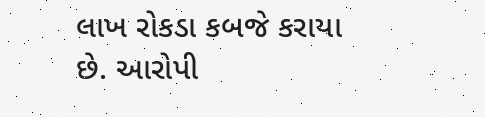લાખ રોકડા કબજે કરાયા છે. આરોપી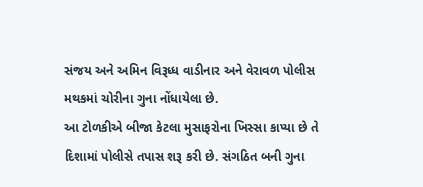સંજય અને અમિન વિરૂધ્ધ વાડીનાર અને વેરાવળ પોલીસ મથકમાં ચોરીના ગુના નોંધાયેલા છે.
આ ટોળકીએ બીજા કેટલા મુસાફરોના ખિસ્સા કાપ્યા છે તે દિશામાં પોલીસે તપાસ શરૂ કરી છે. સંગઠિત બની ગુના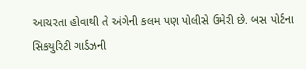આચરતા હોવાથી તે અંગેની કલમ પણ પોલીસે ઉમેરી છે. બસ પોર્ટના સિકયુરિટી ગાર્ડઝની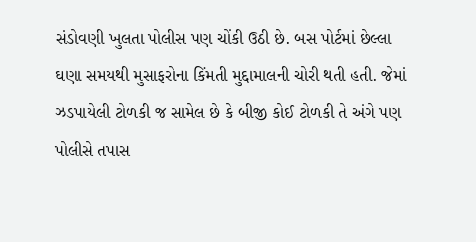સંડોવણી ખુલતા પોલીસ પણ ચોંકી ઉઠી છે. બસ પોર્ટમાં છેલ્લા ઘણા સમયથી મુસાફરોના કિંમતી મુદ્દામાલની ચોરી થતી હતી. જેમાં ઝડપાયેલી ટોળકી જ સામેલ છે કે બીજી કોઈ ટોળકી તે અંગે પણ પોલીસે તપાસ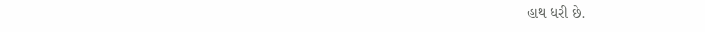હાથ ધરી છે.